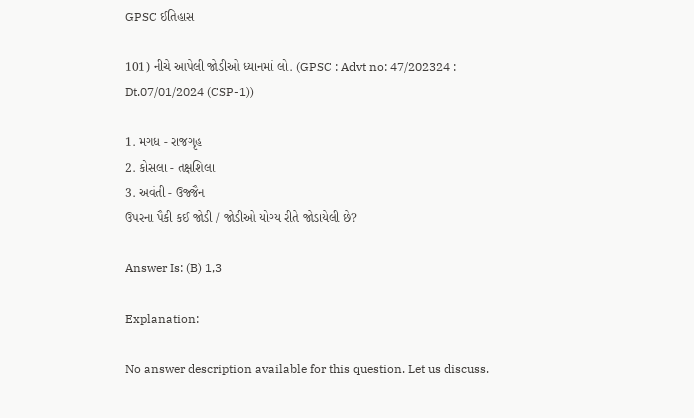GPSC ઈતિહાસ

101) નીચે આપેલી જોડીઓ ધ્યાનમાં લો. (GPSC : Advt no: 47/202324 : Dt.07/01/2024 (CSP-1))

1. મગધ - રાજગૃહ
2. કોસલા - તક્ષશિલા
3. અવંતી - ઉજ્જૈન
ઉપરના પૈકી કઈ જોડી / જોડીઓ યોગ્ય રીતે જોડાયેલી છે?

Answer Is: (B) 1,3

Explanation:

No answer description available for this question. Let us discuss.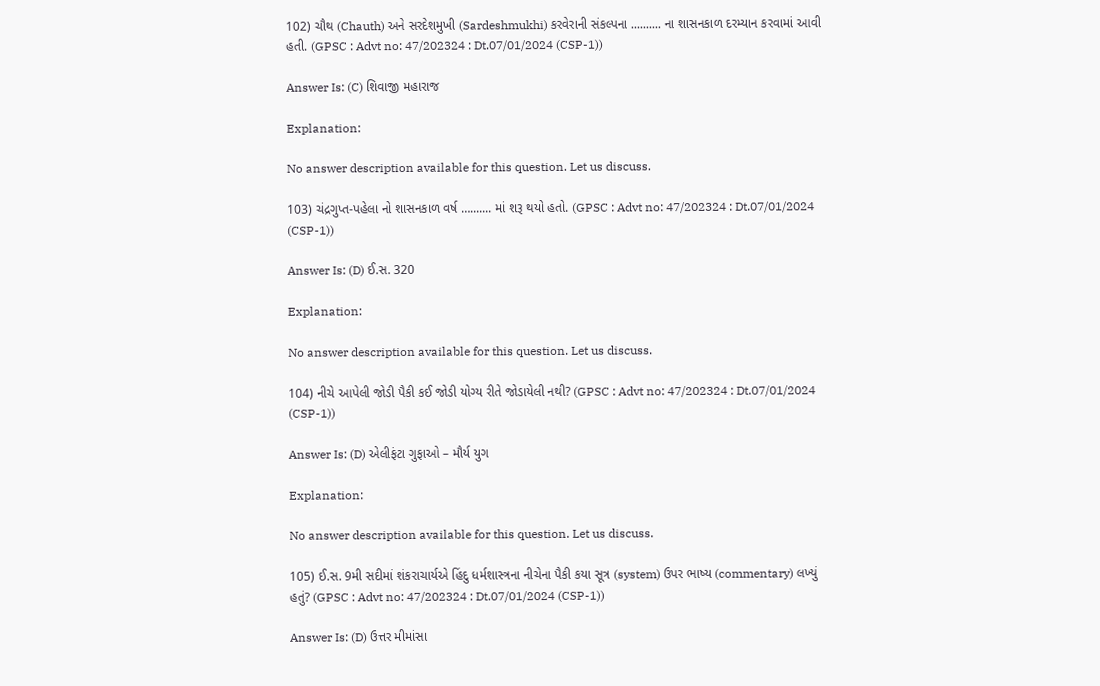102) ચૌથ (Chauth) અને સરદેશમુખી (Sardeshmukhi) કરવેરાની સંકલ્પના .......... ના શાસનકાળ દરમ્યાન કરવામાં આવી હતી. (GPSC : Advt no: 47/202324 : Dt.07/01/2024 (CSP-1))

Answer Is: (C) શિવાજી મહારાજ

Explanation:

No answer description available for this question. Let us discuss.

103) ચંદ્રગુપ્ત-પહેલા નો શાસનકાળ વર્ષ …....... માં શરૂ થયો હતો. (GPSC : Advt no: 47/202324 : Dt.07/01/2024 (CSP-1))

Answer Is: (D) ઈ.સ. 320

Explanation:

No answer description available for this question. Let us discuss.

104) નીચે આપેલી જોડી પૈકી કઈ જોડી યોગ્ય રીતે જોડાયેલી નથી? (GPSC : Advt no: 47/202324 : Dt.07/01/2024 (CSP-1))

Answer Is: (D) એલીફંટા ગુફાઓ – મૌર્ય યુગ

Explanation:

No answer description available for this question. Let us discuss.

105) ઈ.સ. 9મી સદીમાં શંકરાચાર્યએ હિંદુ ધર્મશાસ્ત્રના નીચેના પૈકી કયા સૂત્ર (system) ઉપર ભાષ્ય (commentary) લખ્યું હતું? (GPSC : Advt no: 47/202324 : Dt.07/01/2024 (CSP-1))

Answer Is: (D) ઉત્તર મીમાંસા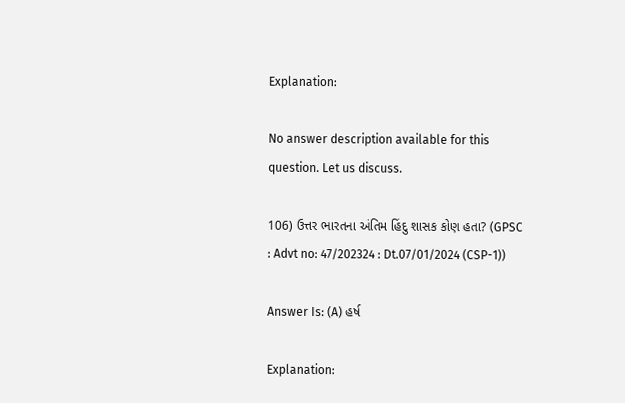Explanation:

No answer description available for this question. Let us discuss.

106) ઉત્તર ભારતના અંતિમ હિંદુ શાસક કોણ હતા? (GPSC : Advt no: 47/202324 : Dt.07/01/2024 (CSP-1))

Answer Is: (A) હર્ષ

Explanation: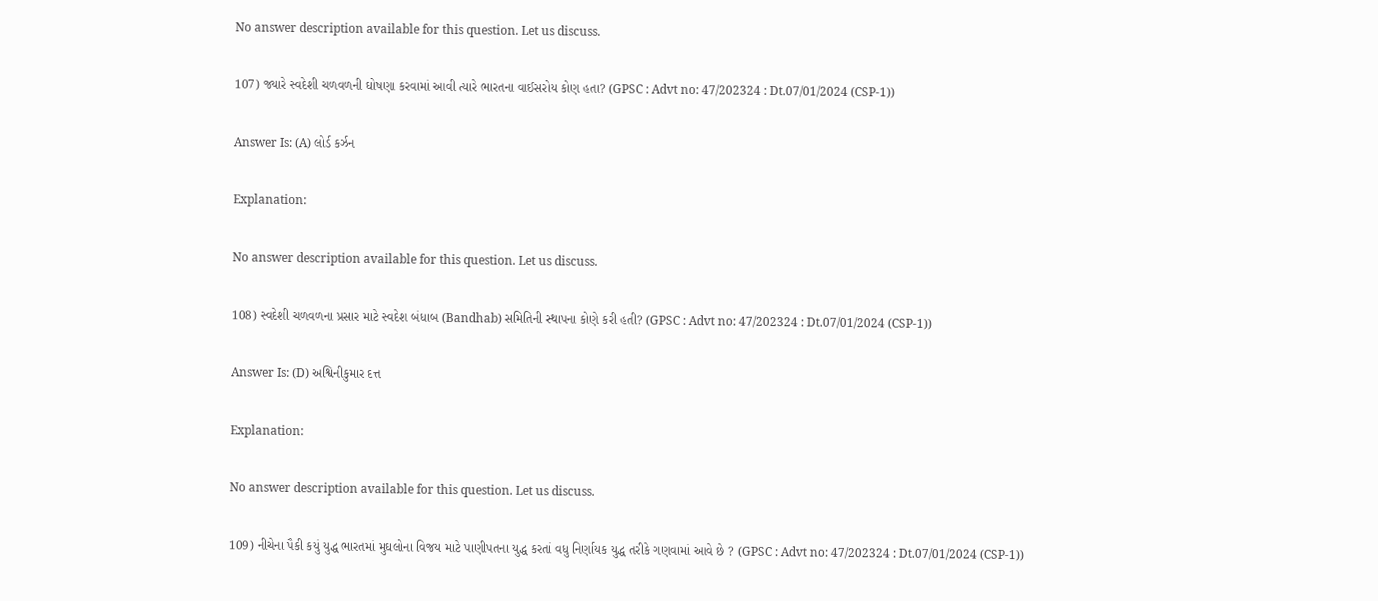No answer description available for this question. Let us discuss.

107) જ્યારે સ્વદેશી ચળવળની ઘોષણા કરવામાં આવી ત્યારે ભારતના વાઈસરોય કોણ હતા? (GPSC : Advt no: 47/202324 : Dt.07/01/2024 (CSP-1))

Answer Is: (A) લોર્ડ કર્ઝન

Explanation:

No answer description available for this question. Let us discuss.

108) સ્વદેશી ચળવળના પ્રસાર માટે સ્વદેશ બંધાબ (Bandhab) સમિતિની સ્થાપના કોણે કરી હતી? (GPSC : Advt no: 47/202324 : Dt.07/01/2024 (CSP-1))

Answer Is: (D) અશ્વિનીકુમાર દત્ત

Explanation:

No answer description available for this question. Let us discuss.

109) નીચેના પૈકી કયું યુદ્ધ ભારતમાં મુઘલોના વિજય માટે પાણીપતના યુદ્ધ કરતાં વધુ નિર્ણાયક યુદ્ધ તરીકે ગણવામાં આવે છે ? (GPSC : Advt no: 47/202324 : Dt.07/01/2024 (CSP-1))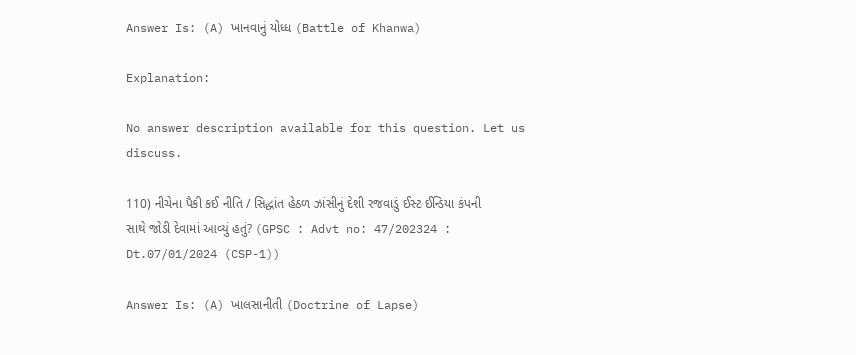Answer Is: (A) ખાનવાનું યોધ્ધ (Battle of Khanwa)

Explanation:

No answer description available for this question. Let us discuss.

110) નીચેના પૈકી કઈ નીતિ / સિદ્ધાંત હેઠળ ઝાંસીનું દેશી રજવાડું ઈસ્ટ ઈન્ડિયા કંપની સાથે જોડી દેવામાં આવ્યું હતું? (GPSC : Advt no: 47/202324 : Dt.07/01/2024 (CSP-1))

Answer Is: (A) ખાલસાનીતી (Doctrine of Lapse)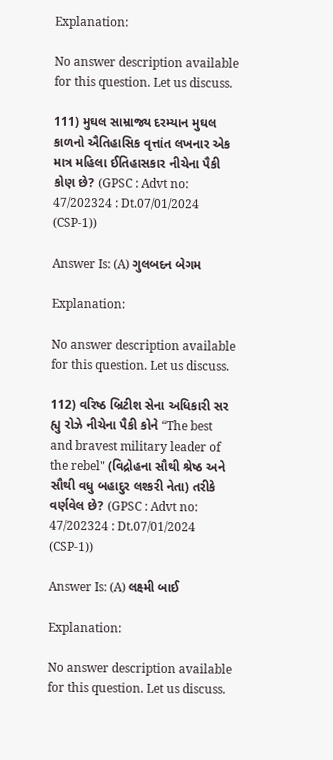Explanation:

No answer description available for this question. Let us discuss.

111) મુઘલ સામ્રાજ્ય દરમ્યાન મુઘલ કાળનો ઐતિહાસિક વૃત્તાંત લખનાર એક માત્ર મહિલા ઈતિહાસકાર નીચેના પૈકી કોણ છે? (GPSC : Advt no: 47/202324 : Dt.07/01/2024 (CSP-1))

Answer Is: (A) ગુલબદન બેગમ

Explanation:

No answer description available for this question. Let us discuss.

112) વરિષ્ઠ બ્રિટીશ સેના અધિકારી સર હ્યુ રોઝે નીચેના પૈકી કોને “The best and bravest military leader of the rebel" (વિદ્રોહના સૌથી શ્રેષ્ઠ અને સૌથી વધુ બહાદુર લશ્કરી નેતા) તરીકે વર્ણવેલ છે? (GPSC : Advt no: 47/202324 : Dt.07/01/2024 (CSP-1))

Answer Is: (A) લક્ષ્મી બાઈ

Explanation:

No answer description available for this question. Let us discuss.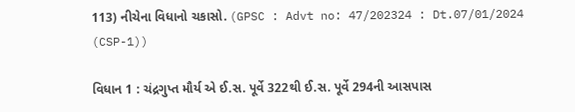113) નીચેના વિધાનો ચકાસો. (GPSC : Advt no: 47/202324 : Dt.07/01/2024 (CSP-1))

વિધાન 1 : ચંદ્રગુપ્ત મૌર્ય એ ઈ.સ. પૂર્વે 322થી ઈ.સ. પૂર્વે 294ની આસપાસ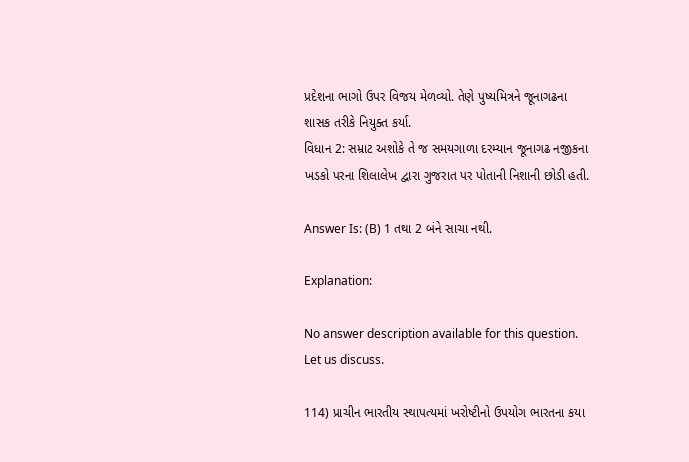પ્રદેશના ભાગો ઉપર વિજય મેળવ્યો. તેણે પુષ્યમિત્રને જૂનાગઢના શાસક તરીકે નિયુક્ત કર્યા.
વિધાન 2: સમ્રાટ અશોકે તે જ સમયગાળા દરમ્યાન જૂનાગઢ નજીકના ખડકો પરના શિલાલેખ દ્વારા ગુજરાત પર પોતાની નિશાની છોડી હતી.

Answer Is: (B) 1 તથા 2 બંને સાચા નથી.

Explanation:

No answer description available for this question. Let us discuss.

114) પ્રાચીન ભારતીય સ્થાપત્યમાં ખરોષ્ટીનો ઉપયોગ ભારતના કયા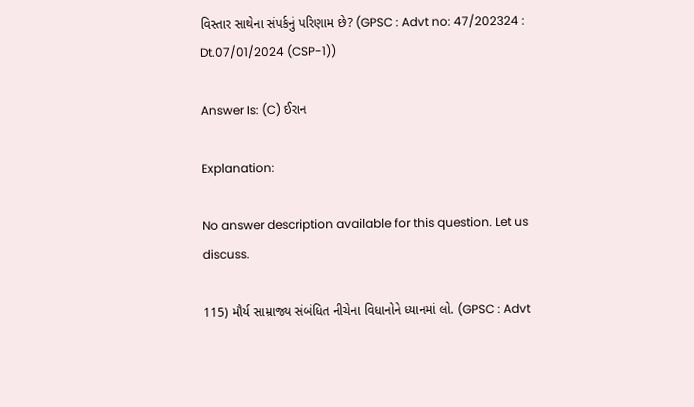વિસ્તાર સાથેના સંપર્કનું પરિણામ છે? (GPSC : Advt no: 47/202324 : Dt.07/01/2024 (CSP-1))

Answer Is: (C) ઈરાન

Explanation:

No answer description available for this question. Let us discuss.

115) મૌર્ય સામ્રાજ્ય સંબંધિત નીચેના વિધાનોને ધ્યાનમાં લો. (GPSC : Advt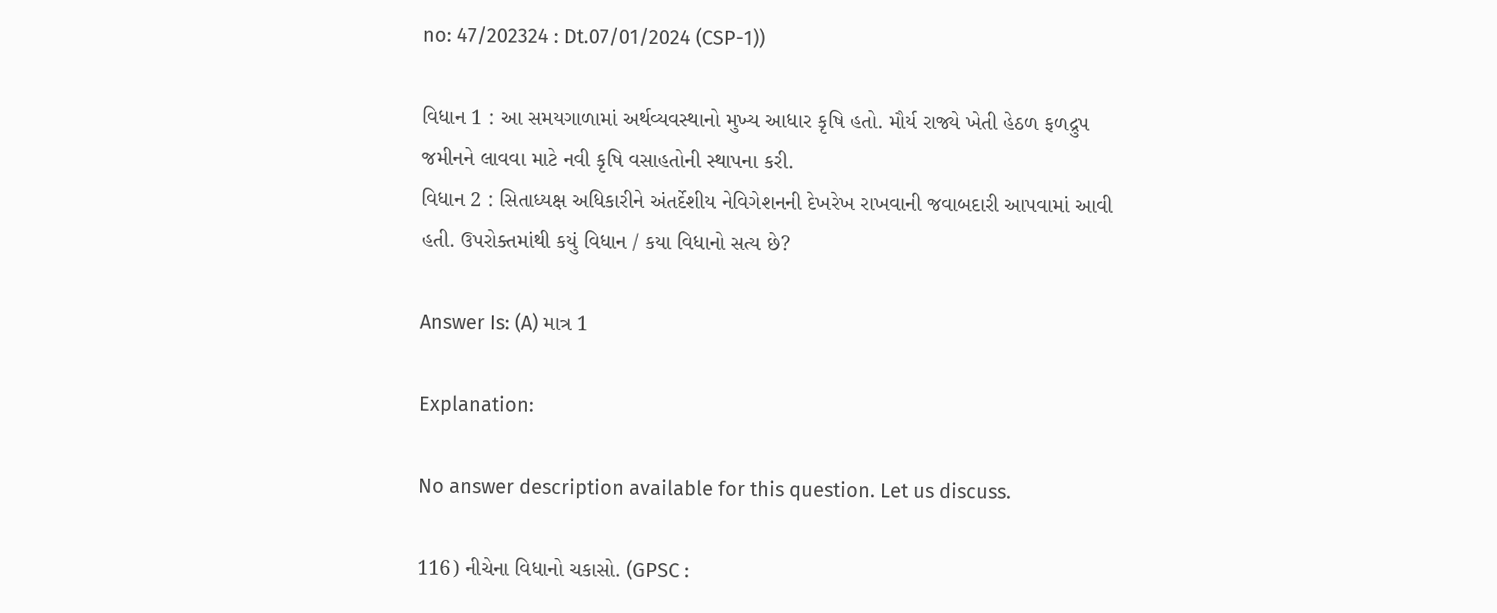no: 47/202324 : Dt.07/01/2024 (CSP-1))

વિધાન 1 : આ સમયગાળામાં અર્થવ્યવસ્થાનો મુખ્ય આધાર કૃષિ હતો. મૌર્ય રાજ્યે ખેતી હેઠળ ફળદ્રુપ જમીનને લાવવા માટે નવી કૃષિ વસાહતોની સ્થાપના કરી.
વિધાન 2 : સિતાધ્યક્ષ અધિકારીને અંતર્દેશીય નેવિગેશનની દેખરેખ રાખવાની જવાબદારી આપવામાં આવી હતી. ઉપરોક્તમાંથી કયું વિધાન / કયા વિધાનો સત્ય છે?

Answer Is: (A) માત્ર 1

Explanation:

No answer description available for this question. Let us discuss.

116) નીચેના વિધાનો ચકાસો. (GPSC :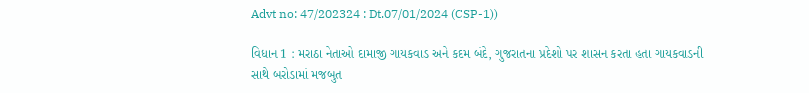Advt no: 47/202324 : Dt.07/01/2024 (CSP-1))

વિધાન 1 : મરાઠા નેતાઓ દામાજી ગાયકવાડ અને કદમ બંદે, ગુજરાતના પ્રદેશો પર શાસન કરતા હતા ગાયકવાડની સાથે બરોડામાં મજબુત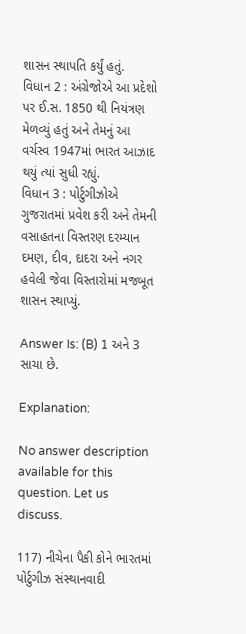શાસન સ્થાપતિ કર્યું હતું.
વિધાન 2 : અંગ્રેજોએ આ પ્રદેશો પર ઈ.સ. 1850 થી નિયંત્રણ મેળવ્યું હતું અને તેમનું આ વર્ચસ્વ 1947માં ભારત આઝાદ થયું ત્યાં સુધી રહ્યું.
વિધાન 3 : પોર્ટુગીઝોએ ગુજરાતમાં પ્રવેશ કરી અને તેમની વસાહતના વિસ્તરણ દરમ્યાન દમણ, દીવ, દાદરા અને નગર હવેલી જેવા વિસ્તારોમાં મજબૂત શાસન સ્થાપ્યું.

Answer Is: (B) 1 અને 3 સાચા છે.

Explanation:

No answer description available for this question. Let us discuss.

117) નીચેના પૈકી કોને ભારતમાં પોર્ટુગીઝ સંસ્થાનવાદી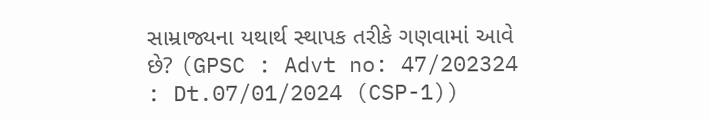સામ્રાજ્યના યથાર્થ સ્થાપક તરીકે ગણવામાં આવે છે? (GPSC : Advt no: 47/202324 : Dt.07/01/2024 (CSP-1))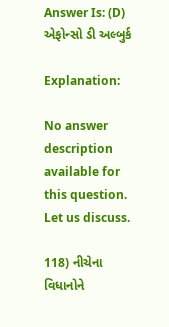Answer Is: (D) એફોન્સો ડી અલ્બુર્ક

Explanation:

No answer description available for this question. Let us discuss.

118) નીચેના વિધાનોને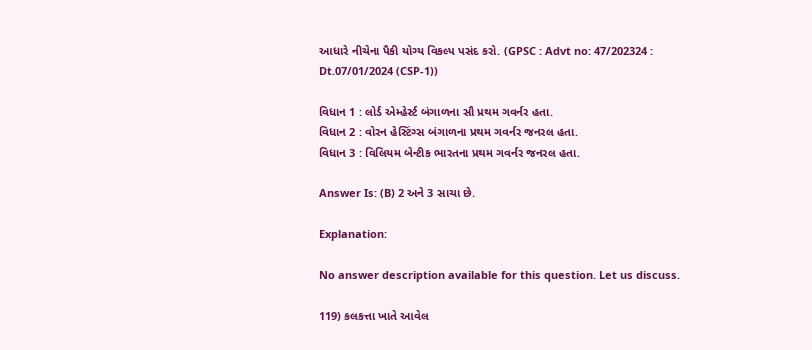આધારે નીચેના પૈકી યોગ્ય વિકલ્પ પસંદ કરો. (GPSC : Advt no: 47/202324 : Dt.07/01/2024 (CSP-1))

વિધાન 1 : લોર્ડ એમ્હેર્સ્ટ બંગાળના સૌ પ્રથમ ગવર્નર હતા.
વિધાન 2 : વોરન હેસ્ટિંગ્સ બંગાળના પ્રથમ ગવર્નર જનરલ હતા.
વિધાન 3 : વિલિયમ બેન્ટીક ભારતના પ્રથમ ગવર્નર જનરલ હતા.

Answer Is: (B) 2 અને 3 સાચા છે.

Explanation:

No answer description available for this question. Let us discuss.

119) કલકત્તા ખાતે આવેલ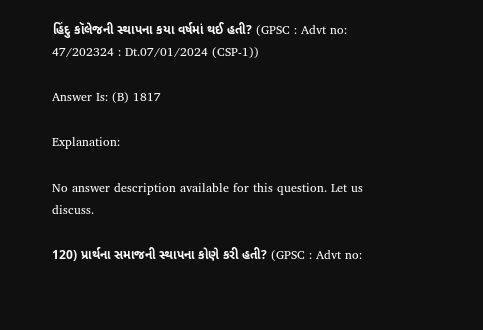હિંદુ કૉલેજની સ્થાપના કયા વર્ષમાં થઈ હતી? (GPSC : Advt no: 47/202324 : Dt.07/01/2024 (CSP-1))

Answer Is: (B) 1817

Explanation:

No answer description available for this question. Let us discuss.

120) પ્રાર્થના સમાજની સ્થાપના કોણે કરી હતી? (GPSC : Advt no: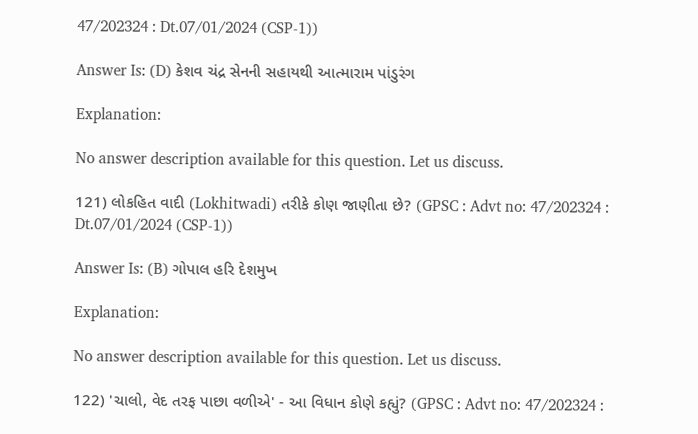47/202324 : Dt.07/01/2024 (CSP-1))

Answer Is: (D) કેશવ ચંદ્ર સેનની સહાયથી આત્મારામ પાંડુરંગ

Explanation:

No answer description available for this question. Let us discuss.

121) લોકહિત વાદી (Lokhitwadi) તરીકે કોણ જાણીતા છે? (GPSC : Advt no: 47/202324 : Dt.07/01/2024 (CSP-1))

Answer Is: (B) ગોપાલ હરિ દેશમુખ

Explanation:

No answer description available for this question. Let us discuss.

122) 'ચાલો, વેદ તરફ પાછા વળીએ' - આ વિધાન કોણે કહ્યું? (GPSC : Advt no: 47/202324 :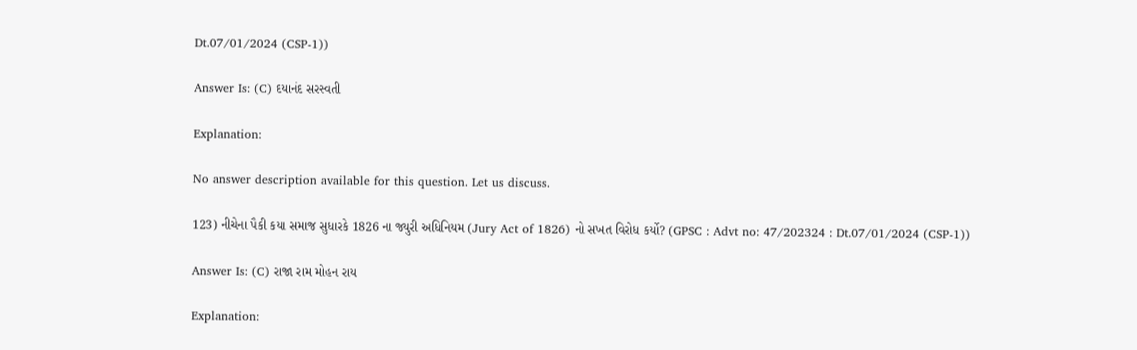Dt.07/01/2024 (CSP-1))

Answer Is: (C) દયાનંદ સરસ્વતી

Explanation:

No answer description available for this question. Let us discuss.

123) નીચેના પૈકી કયા સમાજ સુધારકે 1826 ના જ્યુરી અધિનિયમ (Jury Act of 1826) નો સખત વિરોધ કર્યો? (GPSC : Advt no: 47/202324 : Dt.07/01/2024 (CSP-1))

Answer Is: (C) રાજા રામ મોહન રાય

Explanation: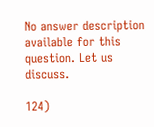No answer description available for this question. Let us discuss.

124)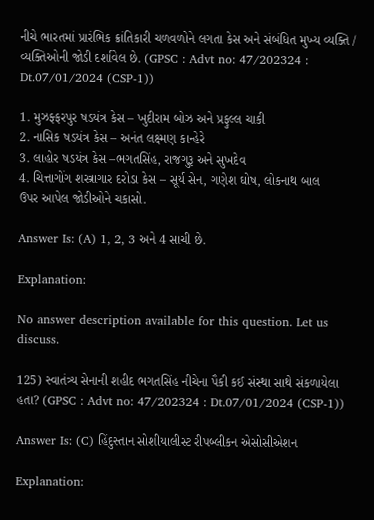નીચે ભારતમાં પ્રારંભિક ક્રાંતિકારી ચળવળોને લગતા કેસ અને સંબંધિત મુખ્ય વ્યક્તિ / વ્યક્તિઓની જોડી દર્શાવેલ છે. (GPSC : Advt no: 47/202324 : Dt.07/01/2024 (CSP-1))

1. મુઝફ્ફરપુર ષડયંત્ર કેસ – ખુદીરામ બોઝ અને પ્રફુલ્લ ચાકી
2. નાસિક ષડયંત્ર કેસ – અનંત લક્ષ્મણ કાન્હેરે
3. લાહોર ષડયંત્ર કેસ –ભગતસિંહ, રાજગુરૂ અને સુખદેવ
4. ચિત્તાગોંગ શસ્ત્રાગાર દરોડા કેસ – સૂર્ય સેન, ગણેશ ઘોષ, લોકનાથ બાલ
ઉપર આપેલ જોડીઓને ચકાસો.

Answer Is: (A) 1, 2, 3 અને 4 સાચી છે.

Explanation:

No answer description available for this question. Let us discuss.

125) સ્વાતંત્ર્ય સેનાની શહીદ ભગતસિંહ નીચેના પૈકી કઈ સંસ્થા સાથે સંકળાયેલા હતા? (GPSC : Advt no: 47/202324 : Dt.07/01/2024 (CSP-1))

Answer Is: (C) હિંદુસ્તાન સોશીયાલીસ્ટ રીપબ્લીકન એસોસીએશન

Explanation: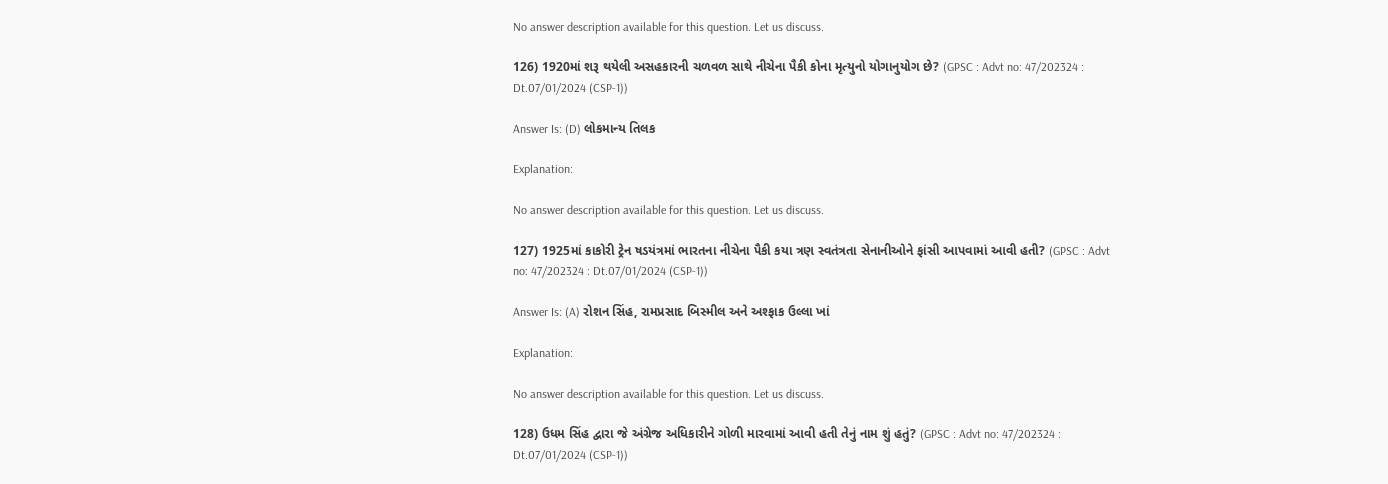No answer description available for this question. Let us discuss.

126) 1920માં શરૂ થયેલી અસહકારની ચળવળ સાથે નીચેના પૈકી કોના મૃત્યુનો યોગાનુયોગ છે? (GPSC : Advt no: 47/202324 : Dt.07/01/2024 (CSP-1))

Answer Is: (D) લોકમાન્ય તિલક

Explanation:

No answer description available for this question. Let us discuss.

127) 1925માં કાકોરી ટ્રેન ષડયંત્રમાં ભારતના નીચેના પૈકી કયા ત્રણ સ્વતંત્રતા સેનાનીઓને ફાંસી આપવામાં આવી હતી? (GPSC : Advt no: 47/202324 : Dt.07/01/2024 (CSP-1))

Answer Is: (A) રોશન સિંહ, રામપ્રસાદ બિસ્મીલ અને અશ્ફાક ઉલ્લા ખાં

Explanation:

No answer description available for this question. Let us discuss.

128) ઉધમ સિંહ દ્વારા જે અંગ્રેજ અધિકારીને ગોળી મારવામાં આવી હતી તેનું નામ શું હતું? (GPSC : Advt no: 47/202324 : Dt.07/01/2024 (CSP-1))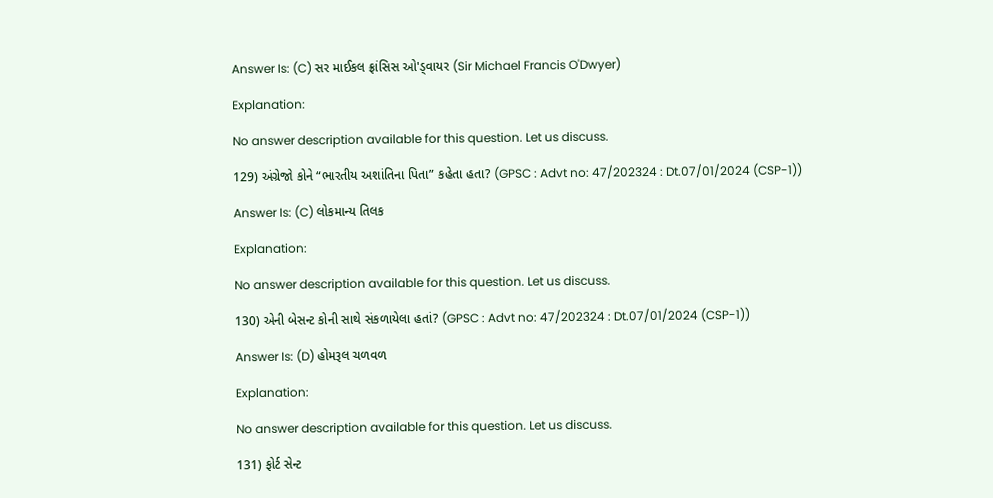Answer Is: (C) સર માઈકલ ફ્રાંસિસ ઓ'ડ્વાયર (Sir Michael Francis O'Dwyer)

Explanation:

No answer description available for this question. Let us discuss.

129) અંગ્રેજો કોને “ભારતીય અશાંતિના પિતા” કહેતા હતા? (GPSC : Advt no: 47/202324 : Dt.07/01/2024 (CSP-1))

Answer Is: (C) લોકમાન્ય તિલક

Explanation:

No answer description available for this question. Let us discuss.

130) એની બેસન્ટ કોની સાથે સંકળાયેલા હતાં? (GPSC : Advt no: 47/202324 : Dt.07/01/2024 (CSP-1))

Answer Is: (D) હોમરૂલ ચળવળ

Explanation:

No answer description available for this question. Let us discuss.

131) ફોર્ટ સેન્ટ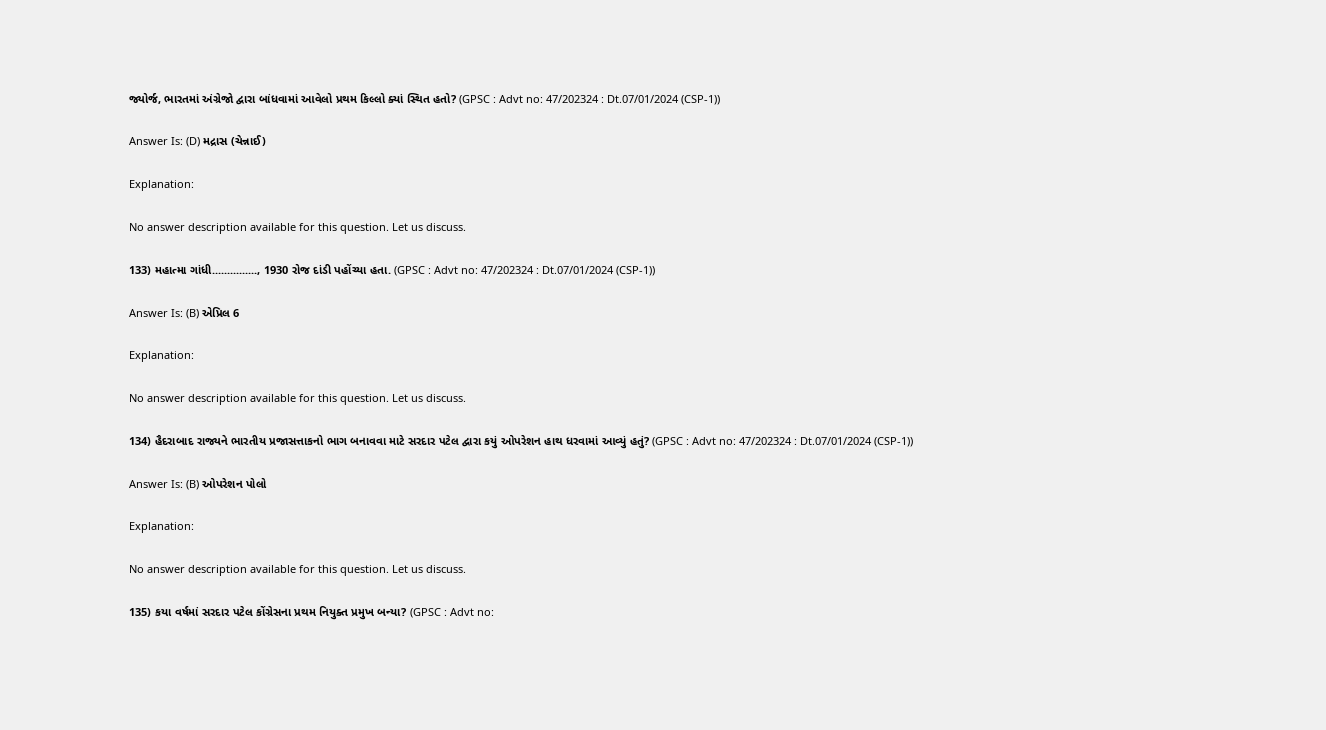જ્યોર્જ, ભારતમાં અંગ્રેજો દ્વારા બાંધવામાં આવેલો પ્રથમ કિલ્લો ક્યાં સ્થિત હતો? (GPSC : Advt no: 47/202324 : Dt.07/01/2024 (CSP-1))

Answer Is: (D) મદ્રાસ (ચેન્નાઈ)

Explanation:

No answer description available for this question. Let us discuss.

133) મહાત્મા ગાંધી..............., 1930 રોજ દાંડી પહોંચ્યા હતા. (GPSC : Advt no: 47/202324 : Dt.07/01/2024 (CSP-1))

Answer Is: (B) એપ્રિલ 6

Explanation:

No answer description available for this question. Let us discuss.

134) હૈદરાબાદ રાજ્યને ભારતીય પ્રજાસત્તાકનો ભાગ બનાવવા માટે સરદાર પટેલ દ્વારા કયું ઓપરેશન હાથ ધરવામાં આવ્યું હતું? (GPSC : Advt no: 47/202324 : Dt.07/01/2024 (CSP-1))

Answer Is: (B) ઓપરેશન પોલો

Explanation:

No answer description available for this question. Let us discuss.

135) કયા વર્ષમાં સરદાર પટેલ કોંગ્રેસના પ્રથમ નિયુક્ત પ્રમુખ બન્યા? (GPSC : Advt no: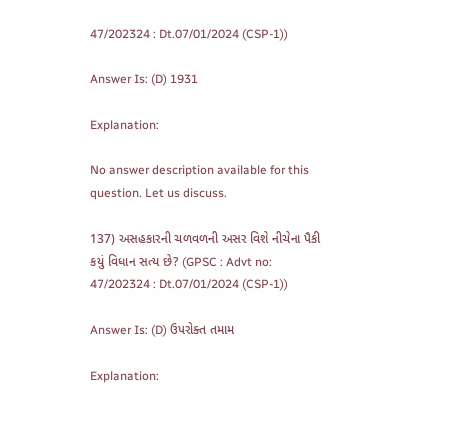47/202324 : Dt.07/01/2024 (CSP-1))

Answer Is: (D) 1931

Explanation:

No answer description available for this question. Let us discuss.

137) અસહકારની ચળવળની અસર વિશે નીચેના પૈકી કયું વિધાન સત્ય છે? (GPSC : Advt no: 47/202324 : Dt.07/01/2024 (CSP-1))

Answer Is: (D) ઉપરોક્ત તમામ

Explanation: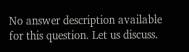No answer description available for this question. Let us discuss.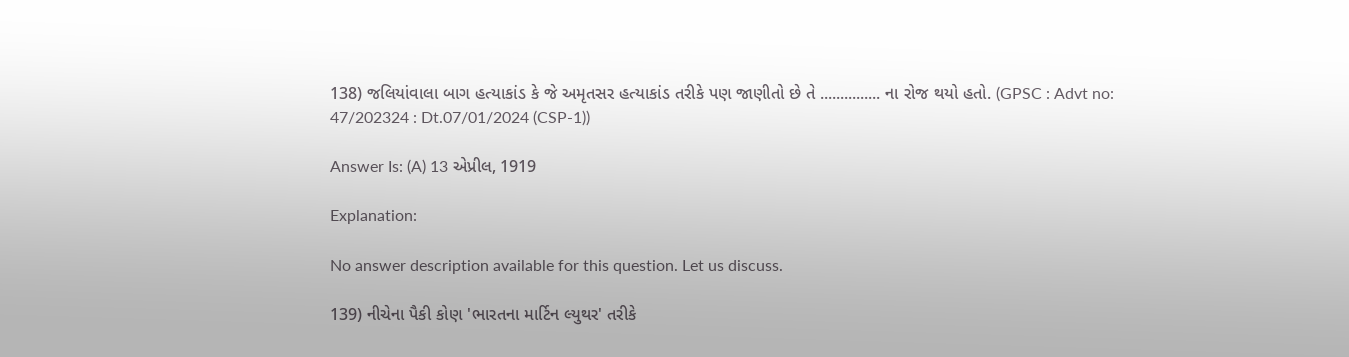138) જલિયાંવાલા બાગ હત્યાકાંડ કે જે અમૃતસર હત્યાકાંડ તરીકે પણ જાણીતો છે તે ............... ના રોજ થયો હતો. (GPSC : Advt no: 47/202324 : Dt.07/01/2024 (CSP-1))

Answer Is: (A) 13 એપ્રીલ, 1919

Explanation:

No answer description available for this question. Let us discuss.

139) નીચેના પૈકી કોણ 'ભારતના માર્ટિન લ્યુથર' તરીકે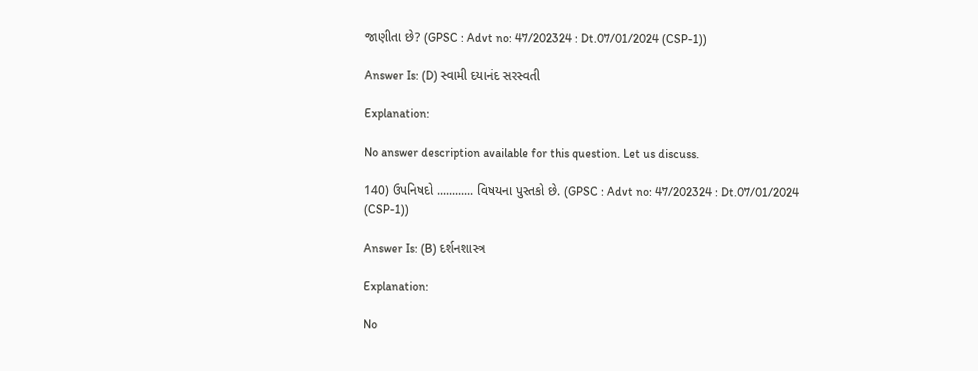જાણીતા છે? (GPSC : Advt no: 47/202324 : Dt.07/01/2024 (CSP-1))

Answer Is: (D) સ્વામી દયાનંદ સરસ્વતી

Explanation:

No answer description available for this question. Let us discuss.

140) ઉપનિષદો ............ વિષયના પુસ્તકો છે. (GPSC : Advt no: 47/202324 : Dt.07/01/2024 (CSP-1))

Answer Is: (B) દર્શનશાસ્ત્ર

Explanation:

No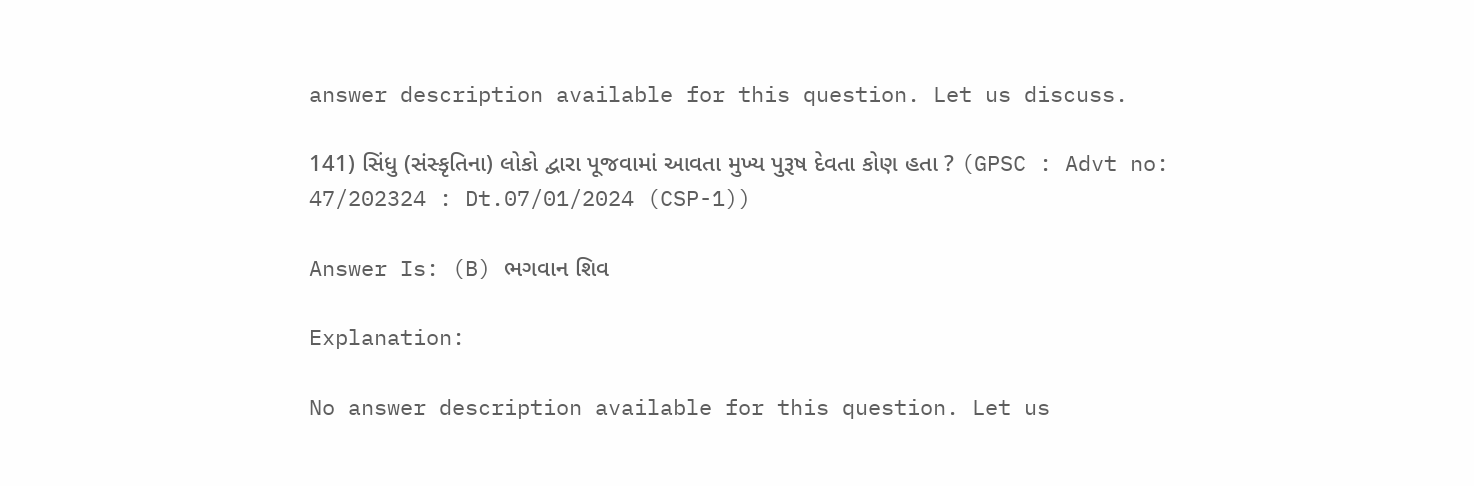answer description available for this question. Let us discuss.

141) સિંધુ (સંસ્કૃતિના) લોકો દ્વારા પૂજવામાં આવતા મુખ્ય પુરૂષ દેવતા કોણ હતા ? (GPSC : Advt no: 47/202324 : Dt.07/01/2024 (CSP-1))

Answer Is: (B) ભગવાન શિવ

Explanation:

No answer description available for this question. Let us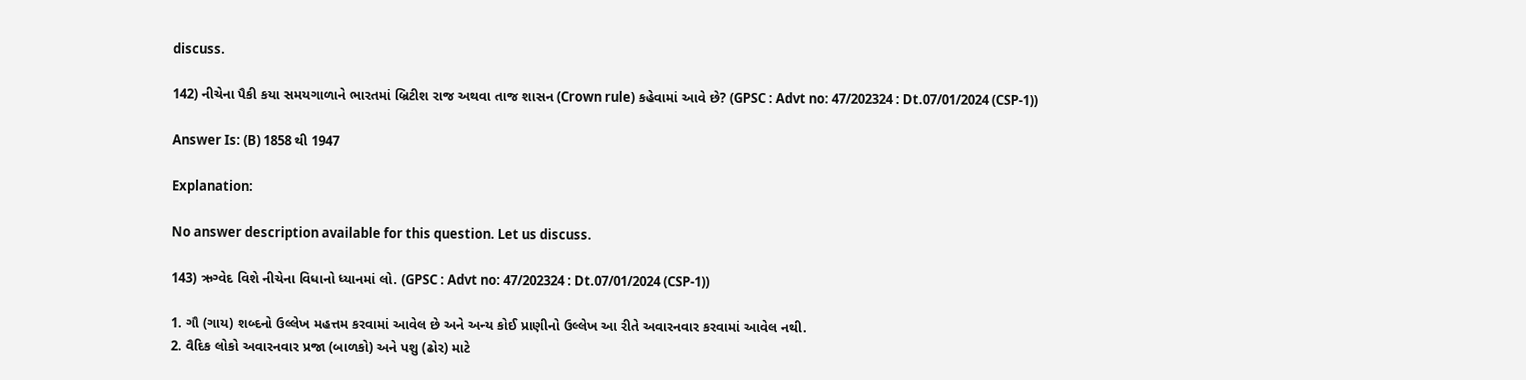discuss.

142) નીચેના પૈકી કયા સમયગાળાને ભારતમાં બ્રિટીશ રાજ અથવા તાજ શાસન (Crown rule) કહેવામાં આવે છે? (GPSC : Advt no: 47/202324 : Dt.07/01/2024 (CSP-1))

Answer Is: (B) 1858 થી 1947

Explanation:

No answer description available for this question. Let us discuss.

143) ઋગ્વેદ વિશે નીચેના વિધાનો ધ્યાનમાં લો. (GPSC : Advt no: 47/202324 : Dt.07/01/2024 (CSP-1))

1. ગૌ (ગાય) શબ્દનો ઉલ્લેખ મહત્તમ કરવામાં આવેલ છે અને અન્ય કોઈ પ્રાણીનો ઉલ્લેખ આ રીતે અવારનવાર કરવામાં આવેલ નથી.
2. વૈદિક લોકો અવારનવાર પ્રજા (બાળકો) અને પશુ (ઢોર) માટે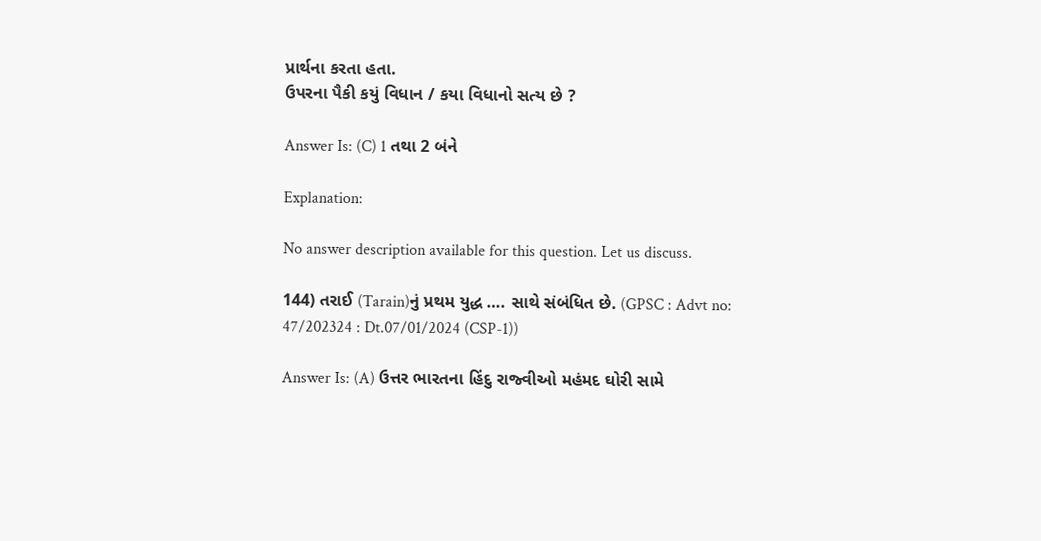પ્રાર્થના કરતા હતા.
ઉપરના પૈકી કયું વિધાન / કયા વિધાનો સત્ય છે ?

Answer Is: (C) 1 તથા 2 બંને

Explanation:

No answer description available for this question. Let us discuss.

144) તરાઈ (Tarain)નું પ્રથમ યુદ્ધ …. સાથે સંબંધિત છે. (GPSC : Advt no: 47/202324 : Dt.07/01/2024 (CSP-1))

Answer Is: (A) ઉત્તર ભારતના હિંદુ રાજ્વીઓ મહંમદ ઘોરી સામે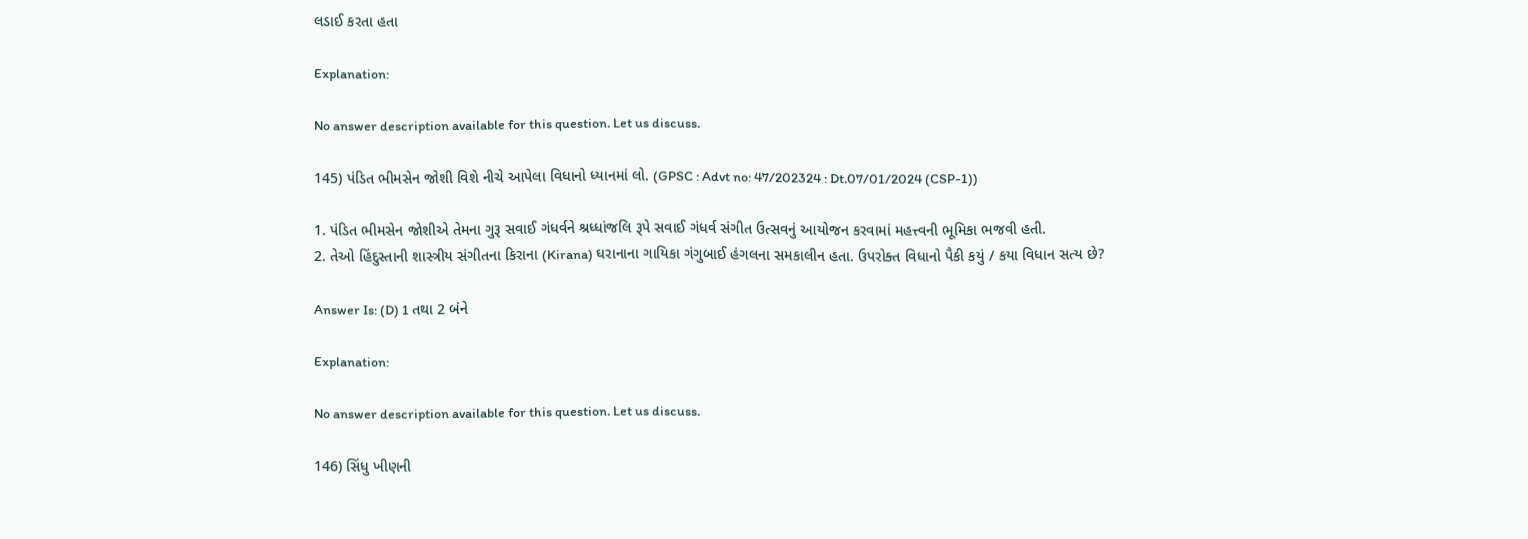લડાઈ કરતા હતા

Explanation:

No answer description available for this question. Let us discuss.

145) પંડિત ભીમસેન જોશી વિશે નીચે આપેલા વિધાનો ધ્યાનમાં લો. (GPSC : Advt no: 47/202324 : Dt.07/01/2024 (CSP-1))

1. પંડિત ભીમસેન જોશીએ તેમના ગુરૂ સવાઈ ગંધર્વને શ્રધ્ધાંજલિ રૂપે સવાઈ ગંધર્વ સંગીત ઉત્સવનું આયોજન કરવામાં મહત્ત્વની ભૂમિકા ભજવી હતી.
2. તેઓ હિંદુસ્તાની શાસ્ત્રીય સંગીતના કિરાના (Kirana) ઘરાનાના ગાયિકા ગંગુબાઈ હંગલના સમકાલીન હતા. ઉપરોક્ત વિધાનો પૈકી કયું / કયા વિધાન સત્ય છે?

Answer Is: (D) 1 તથા 2 બંને

Explanation:

No answer description available for this question. Let us discuss.

146) સિંધુ ખીણની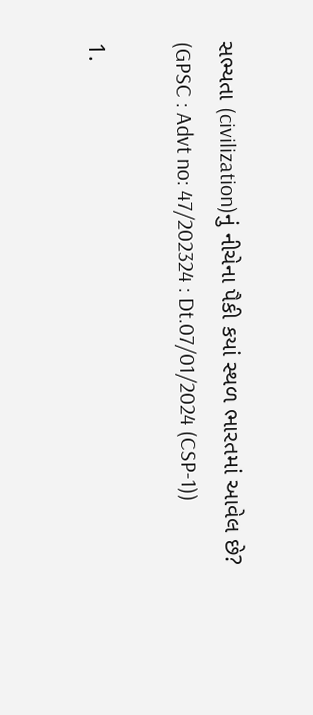સભ્યતા (civilization)નું નીચેના પૈકી કયાં સ્થળ ભારતમાં આવેલ છે? (GPSC : Advt no: 47/202324 : Dt.07/01/2024 (CSP-1))

1.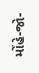મોંહે-જો-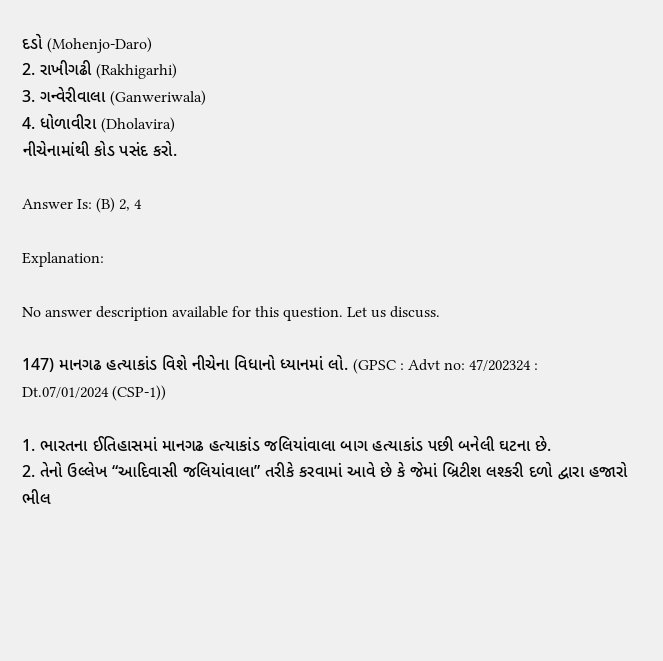દડો (Mohenjo-Daro)
2. રાખીગઢી (Rakhigarhi)
3. ગન્વેરીવાલા (Ganweriwala)
4. ધોળાવીરા (Dholavira)
નીચેનામાંથી કોડ પસંદ કરો.

Answer Is: (B) 2, 4

Explanation:

No answer description available for this question. Let us discuss.

147) માનગઢ હત્યાકાંડ વિશે નીચેના વિધાનો ધ્યાનમાં લો. (GPSC : Advt no: 47/202324 : Dt.07/01/2024 (CSP-1))

1. ભારતના ઈતિહાસમાં માનગઢ હત્યાકાંડ જલિયાંવાલા બાગ હત્યાકાંડ પછી બનેલી ઘટના છે.
2. તેનો ઉલ્લેખ “આદિવાસી જલિયાંવાલા” તરીકે કરવામાં આવે છે કે જેમાં બ્રિટીશ લશ્કરી દળો દ્વારા હજારો ભીલ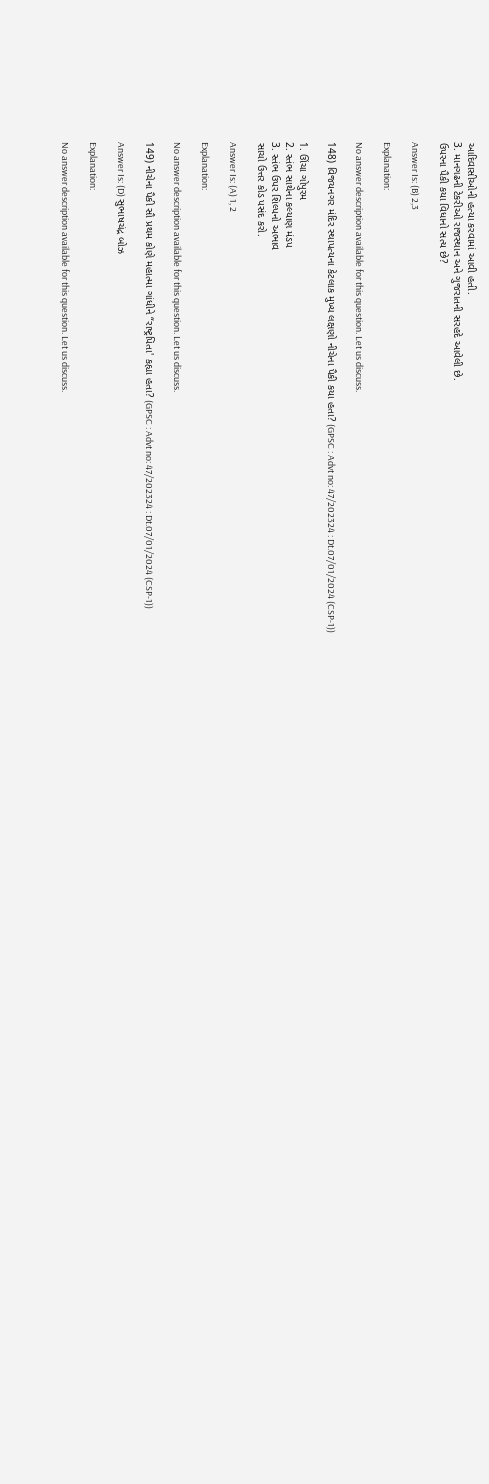આદિવાસીઓની હત્યા કરવામાં આવી હતી.
3. માનગઢની ટેકરીઓ રાજસ્થાન અને ગુજરાતની સરહદે આવેલી છે.
ઉપરના પૈકી કયા વિધાનો સત્ય છે?

Answer Is: (B) 2,3

Explanation:

No answer description available for this question. Let us discuss.

148) વિજયનગર મંદિર સ્થાપત્યના કેટલાક મુખ્ય લક્ષણો નીચેના પૈકી કયા હતા? (GPSC : Advt no: 47/202324 : Dt.07/01/2024 (CSP-1))

1. ઊંચા ગોપુરમ
2. સ્તંભ સાથેના કલ્યાણ મંડપ
3. સ્તંભ ઉપર શિલ્પનો અભાવ
સાચો ઉત્તર કોડ પસંદ કરો.

Answer Is: (A) 1, 2

Explanation:

No answer description available for this question. Let us discuss.

149) નીચેના પૈકી સૌ પ્રથમ કોણે મહાત્મા ગાંધીને “રાષ્ટ્રપિતા' કહ્યા હતા? (GPSC : Advt no: 47/202324 : Dt.07/01/2024 (CSP-1))

Answer Is: (D) સુભાષચંદ્ર બોઝ

Explanation:

No answer description available for this question. Let us discuss.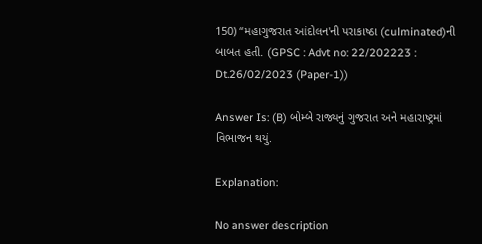150) “મહાગુજરાત આંદોલન'ની પરાકાષ્ઠા (culminated)ની બાબત હતી. (GPSC : Advt no: 22/202223 : Dt.26/02/2023 (Paper-1))

Answer Is: (B) બોમ્બે રાજ્યનું ગુજરાત અને મહારાષ્ટ્રમાં વિભાજન થયું.

Explanation:

No answer description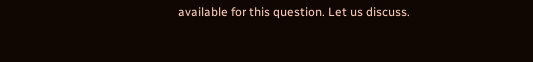available for this question. Let us discuss.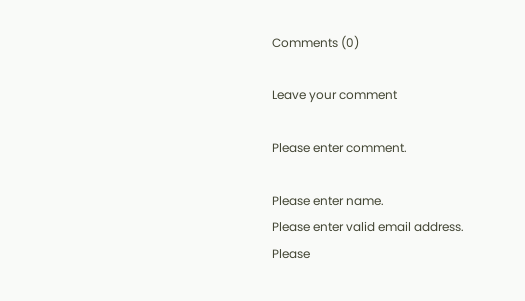Comments (0)

Leave your comment

Please enter comment.

Please enter name.
Please enter valid email address.
Please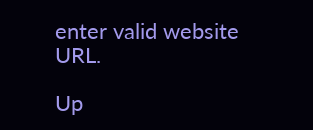enter valid website URL.

Up